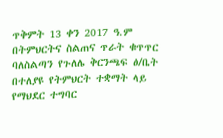ጥቅምት 13 ቀን 2017 ዓ.ም በትምህርትና ስልጠና ጥራት ቁጥጥር ባለስልጣን የጉለሌ ቅርንጫፍ ፅ/ቤት በተለያዩ የትምህርት ተቋማት ላይ የማህደር ተግባር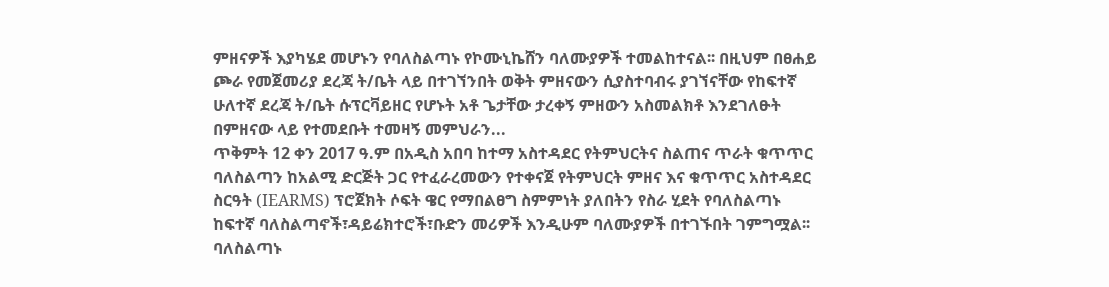ምዘናዎች እያካሄደ መሆኑን የባለስልጣኑ የኮሙኒኬሸን ባለሙያዎች ተመልከተናል፡፡ በዚህም በፀሐይ ጮራ የመጀመሪያ ደረጃ ት/ቤት ላይ በተገኘንበት ወቅት ምዘናውን ሲያስተባብሩ ያገኘናቸው የከፍተኛ ሁለተኛ ደረጃ ት/ቤት ሱፕርቫይዘር የሆኑት አቶ ጌታቸው ታረቀኝ ምዘውን አስመልክቶ እንደገለፁት በምዘናው ላይ የተመደቡት ተመዛኝ መምህራን...
ጥቅምት 12 ቀን 2017 ዓ.ም በአዲስ አበባ ከተማ አስተዳደር የትምህርትና ስልጠና ጥራት ቁጥጥር ባለስልጣን ከአልሚ ድርጅት ጋር የተፈራረመውን የተቀናጀ የትምህርት ምዘና እና ቁጥጥር አስተዳደር ስርዓት (IEARMS) ፕሮጀክት ሶፍት ዌር የማበልፀግ ስምምነት ያለበትን የስራ ሂደት የባለስልጣኑ ከፍተኛ ባለስልጣኖች፣ዳይሬክተሮች፣ቡድን መሪዎች እንዲሁም ባለሙያዎች በተገኙበት ገምግሟል፡፡ ባለስልጣኑ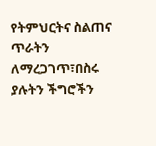የትምህርትና ስልጠና ጥራትን ለማረጋገጥ፣በስሩ ያሉትን ችግሮችን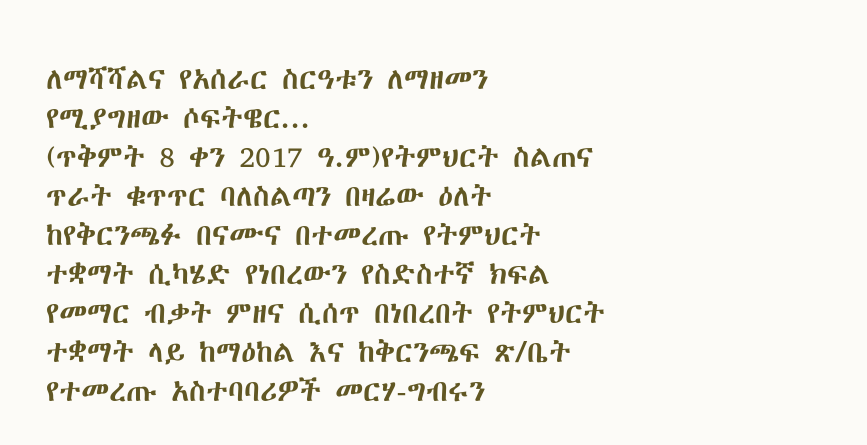ለማሻሻልና የአሰራር ስርዓቱን ለማዘመን የሚያግዘው ሶፍትዌር...
(ጥቅምት 8 ቀን 2017 ዓ.ም)የትምህርት ስልጠና ጥራት ቁጥጥር ባለስልጣን በዛሬው ዕለት ከየቅርንጫፉ በናሙና በተመረጡ የትምህርት ተቋማት ሲካሄድ የነበረውን የስድስተኛ ክፍል የመማር ብቃት ምዘና ሲሰጥ በነበረበት የትምህርት ተቋማት ላይ ከማዕከል እና ከቅርንጫፍ ጽ/ቤት የተመረጡ አስተባባሪዎች መርሃ-ግብሩን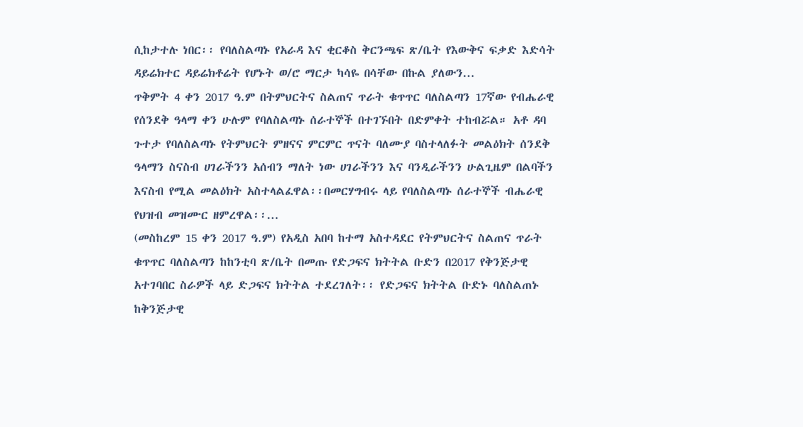ሲከታተሉ ነበር፡፡ የባለስልጣኑ የአራዳ እና ቂርቆስ ቅርንጫፍ ጽ/ቤት የእውቅና ፍቃድ እድሳት ዳይሬክተር ዳይሬክቶሬት የሆኑት ወ/ሮ ማርታ ካሳዬ በሳቸው በኩል ያለውን...
ጥቅምት 4 ቀን 2017 ዓ.ም በትምህርትና ስልጠና ጥራት ቁጥጥር ባለስልጣን 17ኛው የብሔራዊ የሰንደቅ ዓላማ ቀን ሁሉም የባለስልጣኑ ሰራተኞች በተገኙበት በድምቀት ተከብሯል። አቶ ዳባ ጉተታ የባለስልጣኑ የትምህርት ምዘናና ምርምር ጥናት ባለሙያ ባስተላለፉት መልዕክት ሰንደቅ ዓላማን ስናስብ ሀገራችንን አሰብን ማለት ነው ሀገራችንን እና ባንዲራችንን ሁልጊዜም በልባችን እናስብ የሚል መልዕክት አስተላልፈዋል፡፡በመርሃግብሩ ላይ የባለስልጣኑ ሰራተኞች ብሔራዊ የህዝብ መዝሙር ዘምረዋል፡፡...
(መስከረም 15 ቀን 2017 ዓ.ም) የአዲስ አበባ ከተማ አስተዳደር የትምህርትና ስልጠና ጥራት ቁጥጥር ባለስልጣን ከከንቲባ ጽ/ቤት በመጡ የድጋፍና ክትትል ቡድን በ2017 የቅንጅታዊ አተገባበር ስራዎች ላይ ድጋፍና ክትትል ተደረገለት፡፡ የድጋፍና ክትትል ቡድኑ ባለስልጠኑ ከቅንጅታዊ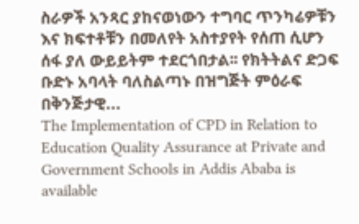ስራዎች አንጻር ያከናወነውን ተግባር ጥንካሬዎቹን እና ክፍተቶቹን በመለየት አስተያየት የሰጠ ሲሆን ሰፋ ያለ ውይይትም ተደርጎበታል፡፡ የክትትልና ድጋፍ ቡድኑ አባላት ባለስልጣኑ በዝግጅት ምዕራፍ በቅንጅታዊ...
The Implementation of CPD in Relation to Education Quality Assurance at Private and Government Schools in Addis Ababa is available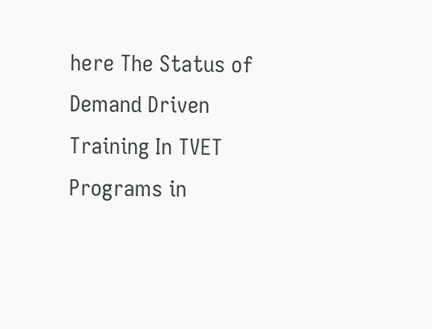here The Status of Demand Driven Training In TVET Programs in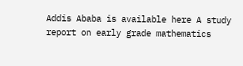Addis Ababa is available here A study report on early grade mathematics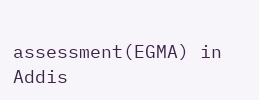assessment(EGMA) in Addis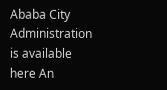Ababa City Administration is available here An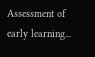Assessment of early learning...